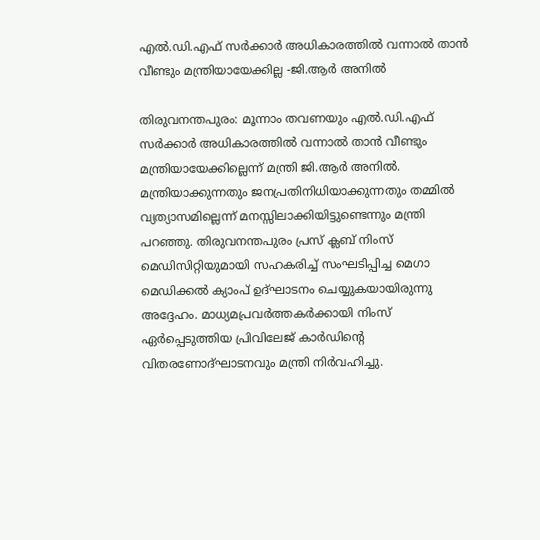എല്‍.ഡി.എഫ് സര്‍ക്കാര്‍ അധികാരത്തില്‍ വന്നാല്‍ താന്‍ വീണ്ടും മന്ത്രിയായേക്കില്ല -ജി.ആര്‍ അനില്‍

തിരുവനന്തപുരം: മൂന്നാം തവണയും എല്‍.ഡി.എഫ് സര്‍ക്കാര്‍ അധികാരത്തില്‍ വന്നാല്‍ താന്‍ വീണ്ടും മന്ത്രിയായേക്കില്ലെന്ന് മന്ത്രി ജി.ആര്‍ അനില്‍. മന്ത്രിയാക്കുന്നതും ജനപ്രതിനിധിയാക്കുന്നതും തമ്മില്‍ വ്യത്യാസമില്ലെന്ന് മനസ്സിലാക്കിയിട്ടുണ്ടെന്നും മന്ത്രി പറഞ്ഞു. തിരുവനന്തപുരം പ്രസ് ക്ലബ് നിംസ് മെഡിസിറ്റിയുമായി സഹകരിച്ച് സംഘടിപ്പിച്ച മെഗാ മെഡിക്കല്‍ ക്യാംപ് ഉദ്ഘാടനം ചെയ്യുകയായിരുന്നു അദ്ദേഹം. മാധ്യമപ്രവര്‍ത്തകര്‍ക്കായി നിംസ് ഏര്‍പ്പെടുത്തിയ പ്രിവിലേജ് കാര്‍ഡിന്റെ വിതരണോദ്ഘാടനവും മന്ത്രി നിര്‍വഹിച്ചു.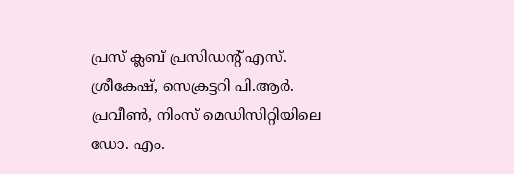പ്രസ് ക്ലബ് പ്രസിഡന്റ് എസ്. ശ്രീകേഷ്, സെക്രട്ടറി പി.ആര്‍. പ്രവീണ്‍, നിംസ് മെഡിസിറ്റിയിലെ ഡോ. എം.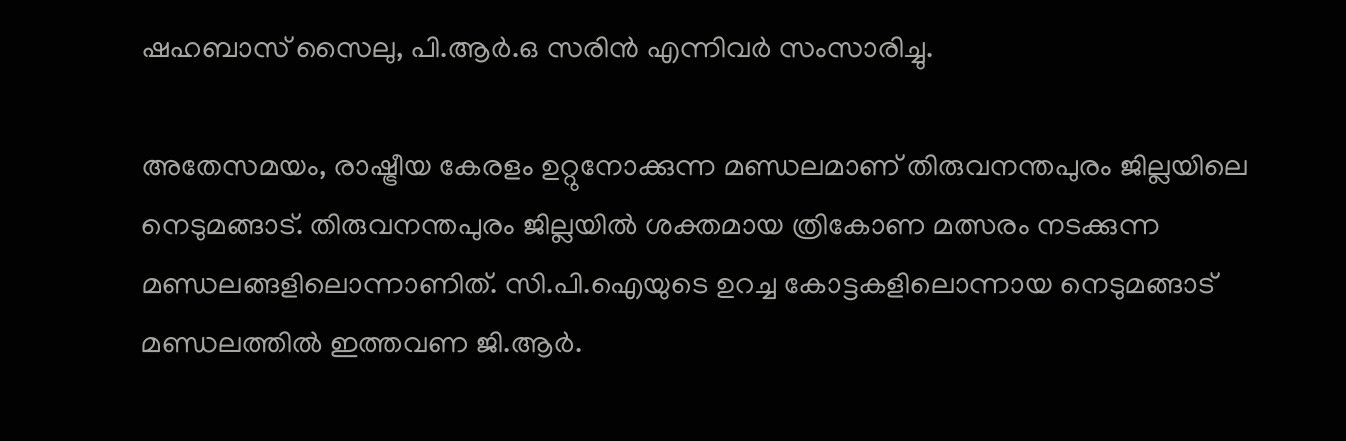ഷഹബാസ് സൈലു, പി.ആര്‍.ഒ സരിന്‍ എന്നിവര്‍ സംസാരിച്ചു.

അതേസമയം, രാഷ്ട്രീയ കേരളം ഉറ്റുനോക്കുന്ന മണ്ഡലമാണ് തിരുവനന്തപുരം ജില്ലയിലെ നെടുമങ്ങാട്. തിരുവനന്തപുരം ജില്ലയിൽ ശക്തമായ ത്രികോണ മത്സരം നടക്കുന്ന മണ്ഡലങ്ങളിലൊന്നാണിത്. സി.പി.ഐയുടെ ഉറച്ച കോട്ടകളിലൊന്നായ നെടുമങ്ങാട് മണ്ഡലത്തിൽ ഇത്തവണ ജി.ആർ.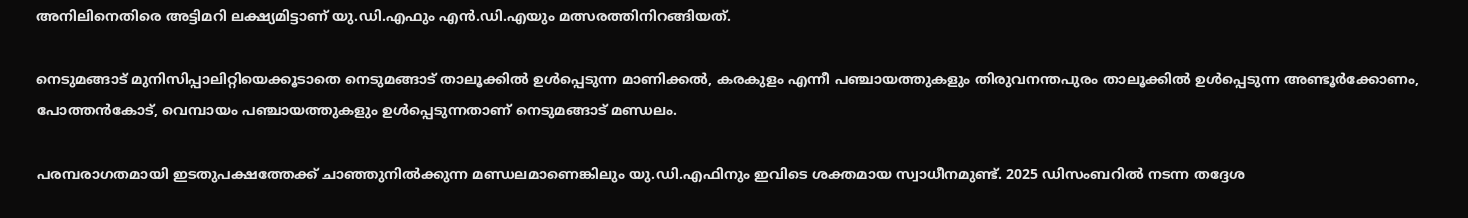അനിലിനെതിരെ അട്ടിമറി ലക്ഷ്യമിട്ടാണ് യു.ഡി.എഫും എൻ.ഡി.എയും മത്സരത്തിനിറങ്ങിയത്.

നെടുമങ്ങാട് മുനിസിപ്പാലിറ്റിയെക്കൂടാതെ നെടുമങ്ങാട് താലൂക്കിൽ ഉൾപ്പെടുന്ന മാണിക്കൽ, കരകുളം എന്നീ പഞ്ചായത്തുകളും തിരുവനന്തപുരം താലൂക്കിൽ ഉൾപ്പെടുന്ന അണ്ടൂർക്കോണം, പോത്തൻകോട്, വെമ്പായം പഞ്ചായത്തുകളും ഉൾപ്പെടുന്നതാണ് നെടുമങ്ങാട് മണ്ഡലം.

പരമ്പരാഗതമായി ഇടതുപക്ഷത്തേക്ക് ചാഞ്ഞുനിൽക്കുന്ന മണ്ഡലമാണെങ്കിലും യു.ഡി.എഫിനും ഇവിടെ ശക്തമായ സ്വാധീനമുണ്ട്. 2025 ഡിസംബറിൽ നടന്ന തദ്ദേശ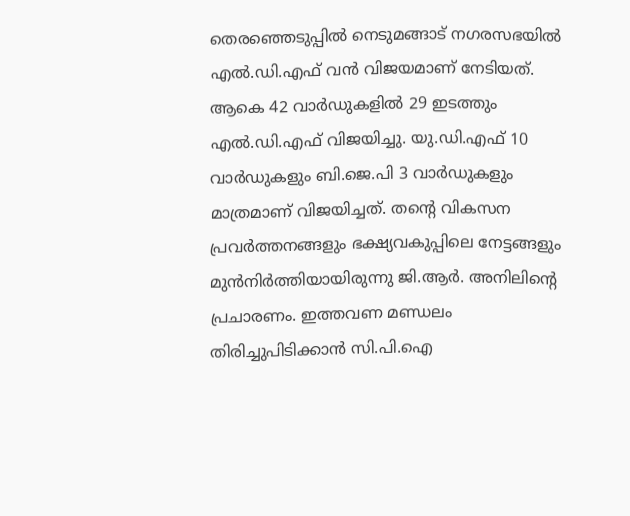തെരഞ്ഞെടുപ്പിൽ നെടുമങ്ങാട് നഗരസഭയിൽ എൽ.ഡി.എഫ് വൻ വിജയമാണ് നേടിയത്. ആകെ 42 വാർഡുകളിൽ 29 ഇടത്തും എൽ.ഡി.എഫ് വിജയിച്ചു. യു.ഡി.എഫ് 10 വാർഡുകളും ബി.ജെ.പി 3 വാർഡുകളും മാത്രമാണ് വിജയിച്ചത്. തന്റെ വികസന പ്രവർത്തനങ്ങളും ഭക്ഷ്യവകുപ്പിലെ നേട്ടങ്ങളും മുൻനിർത്തിയായിരുന്നു ജി.ആർ. അനിലിന്റെ പ്രചാരണം. ഇത്തവണ മണ്ഡലം തിരിച്ചുപിടിക്കാൻ സി.പി.ഐ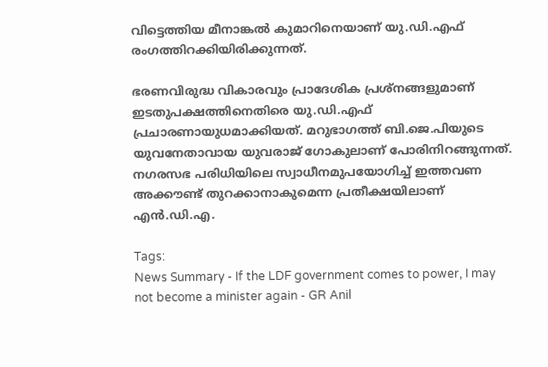വിട്ടെത്തിയ മീനാങ്കൽ കുമാറിനെയാണ് യു.ഡി.എഫ് രംഗത്തിറക്കിയിരിക്കുന്നത്.

ഭരണവിരുദ്ധ വികാരവും പ്രാദേശിക പ്രശ്നങ്ങളുമാണ് ഇടതുപക്ഷത്തിനെതിരെ യു.ഡി.എഫ് പ്രചാരണായുധമാക്കിയത്. മറുഭാഗത്ത് ബി.ജെ.പിയുടെ യുവനേതാവായ യുവരാജ് ഗോകുലാണ് പോരിനിറങ്ങുന്നത്. നഗരസഭ പരിധിയിലെ സ്വാധീനമുപയോഗിച്ച് ഇത്തവണ അക്കൗണ്ട് തുറക്കാനാകുമെന്ന പ്രതീക്ഷയിലാണ് എൻ.ഡി.എ.

Tags:
News Summary - If the LDF government comes to power, I may not become a minister again - GR Anil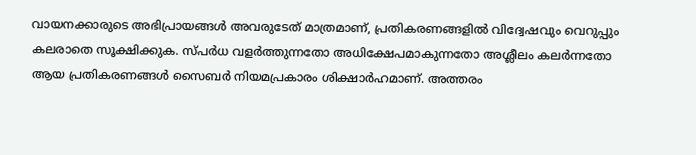വായനക്കാരുടെ അഭിപ്രായങ്ങള്‍ അവരുടേത് മാത്രമാണ്, പ്രതികരണങ്ങളിൽ വിദ്വേഷവും വെറുപ്പും കലരാതെ സൂക്ഷിക്കുക. സ്പർധ വളർത്തുന്നതോ അധിക്ഷേപമാകുന്നതോ അശ്ലീലം കലർന്നതോ ആയ പ്രതികരണങ്ങൾ സൈബർ നിയമപ്രകാരം ശിക്ഷാർഹമാണ്. അത്തരം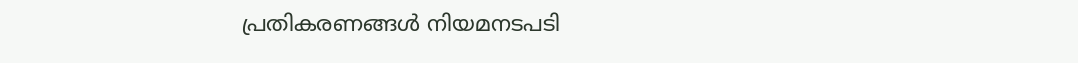പ്രതികരണങ്ങൾ നിയമനടപടി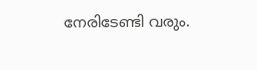നേരിടേണ്ടി വരും.